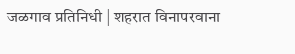जळगाव प्रतिनिधी | शहरात विनापरवाना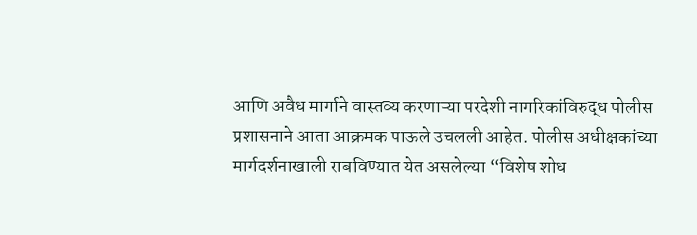आणि अवैध मार्गाने वास्तव्य करणाऱ्या परदेशी नागरिकांविरुद्ध पोलीस प्रशासनाने आता आक्रमक पाऊले उचलली आहेत. पोलीस अधीक्षकांच्या मार्गदर्शनाखाली राबविण्यात येत असलेल्या “विशेष शोध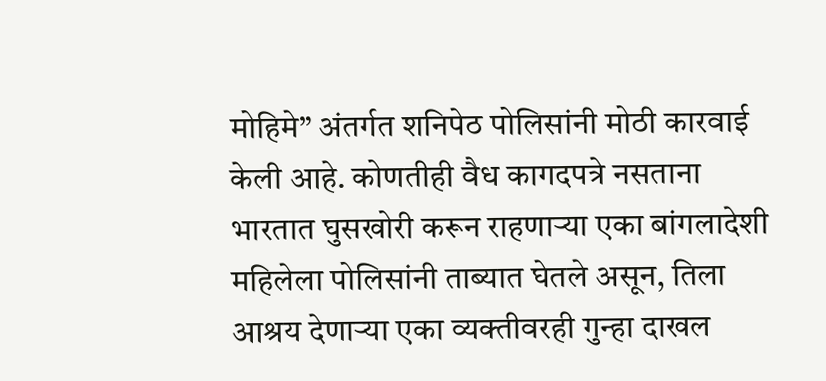मोहिमे” अंतर्गत शनिपेठ पोलिसांनी मोठी कारवाई केली आहे. कोणतीही वैध कागदपत्रे नसताना भारतात घुसखोरी करून राहणाऱ्या एका बांगलादेशी महिलेला पोलिसांनी ताब्यात घेतले असून, तिला आश्रय देणाऱ्या एका व्यक्तीवरही गुन्हा दाखल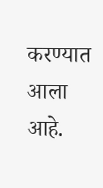करण्यात आला आहे.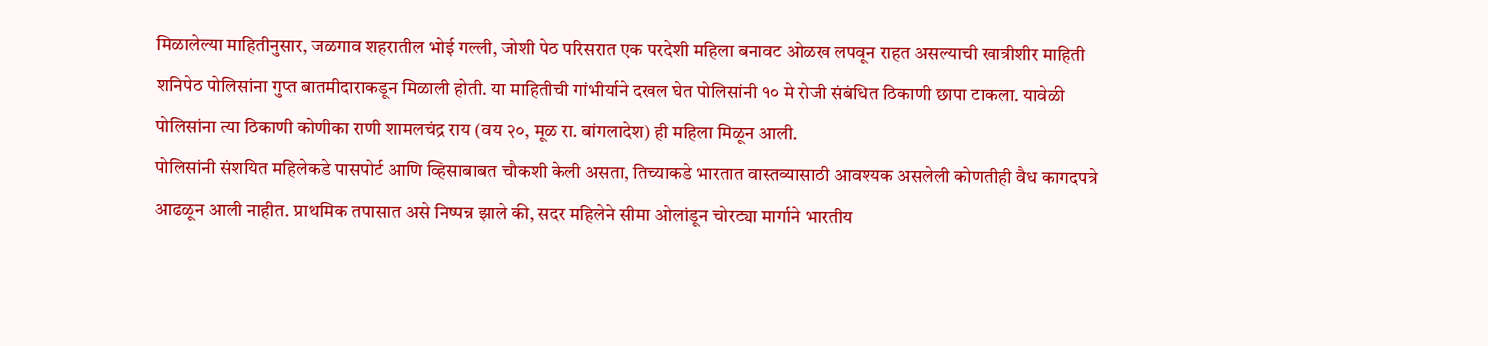मिळालेल्या माहितीनुसार, जळगाव शहरातील भोई गल्ली, जोशी पेठ परिसरात एक परदेशी महिला बनावट ओळख लपवून राहत असल्याची खात्रीशीर माहिती शनिपेठ पोलिसांना गुप्त बातमीदाराकडून मिळाली होती. या माहितीची गांभीर्याने दखल घेत पोलिसांनी १० मे रोजी संबंधित ठिकाणी छापा टाकला. यावेळी पोलिसांना त्या ठिकाणी कोणीका राणी शामलचंद्र राय (वय २०, मूळ रा. बांगलादेश) ही महिला मिळून आली.
पोलिसांनी संशयित महिलेकडे पासपोर्ट आणि व्हिसाबाबत चौकशी केली असता, तिच्याकडे भारतात वास्तव्यासाठी आवश्यक असलेली कोणतीही वैध कागदपत्रे आढळून आली नाहीत. प्राथमिक तपासात असे निष्पन्न झाले की, सदर महिलेने सीमा ओलांडून चोरट्या मार्गाने भारतीय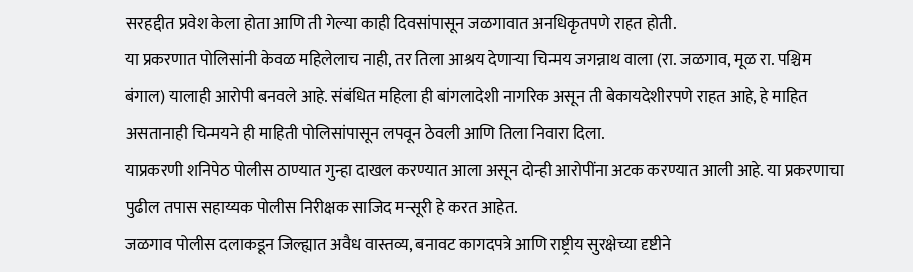सरहद्दीत प्रवेश केला होता आणि ती गेल्या काही दिवसांपासून जळगावात अनधिकृतपणे राहत होती.
या प्रकरणात पोलिसांनी केवळ महिलेलाच नाही, तर तिला आश्रय देणाऱ्या चिन्मय जगन्नाथ वाला (रा. जळगाव, मूळ रा. पश्चिम बंगाल) यालाही आरोपी बनवले आहे. संबंधित महिला ही बांगलादेशी नागरिक असून ती बेकायदेशीरपणे राहत आहे, हे माहित असतानाही चिन्मयने ही माहिती पोलिसांपासून लपवून ठेवली आणि तिला निवारा दिला.
याप्रकरणी शनिपेठ पोलीस ठाण्यात गुन्हा दाखल करण्यात आला असून दोन्ही आरोपींना अटक करण्यात आली आहे. या प्रकरणाचा पुढील तपास सहाय्यक पोलीस निरीक्षक साजिद मन्सूरी हे करत आहेत.
जळगाव पोलीस दलाकडून जिल्ह्यात अवैध वास्तव्य, बनावट कागदपत्रे आणि राष्ट्रीय सुरक्षेच्या दृष्टीने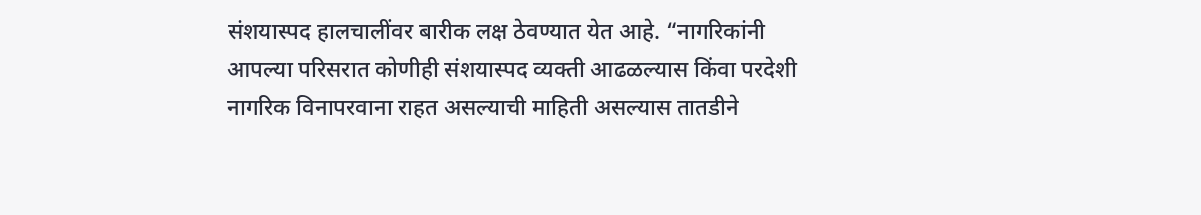संशयास्पद हालचालींवर बारीक लक्ष ठेवण्यात येत आहे. “नागरिकांनी आपल्या परिसरात कोणीही संशयास्पद व्यक्ती आढळल्यास किंवा परदेशी नागरिक विनापरवाना राहत असल्याची माहिती असल्यास तातडीने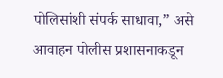पोलिसांशी संपर्क साधावा,” असे आवाहन पोलीस प्रशासनाकडून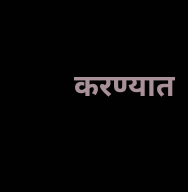करण्यात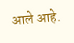आले आहे.